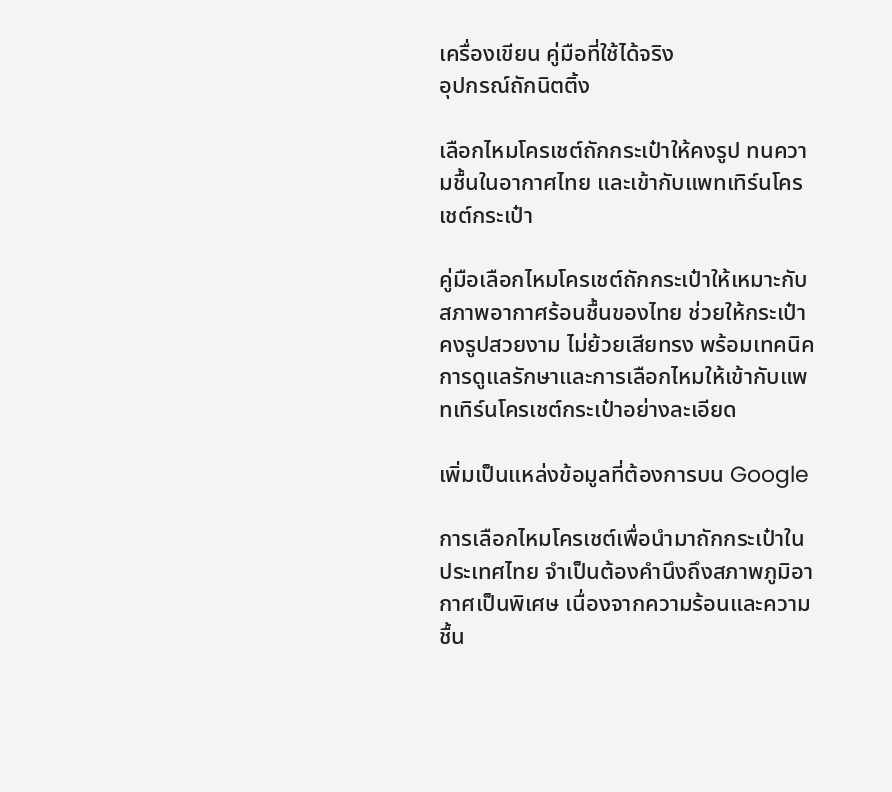เครื่องเขียน คู่มือที่ใช้ได้จริง
อุปกรณ์ถักนิตติ้ง

เลือกไหมโครเชต์ถักกระเป๋าให้คงรูป ทนความชื้นในอากาศไทย และเข้ากับแพทเทิร์นโครเชต์กระเป๋า

คู่มือเลือกไหมโครเชต์ถักกระเป๋าให้เหมาะกับสภาพอากาศร้อนชื้นของไทย ช่วยให้กระเป๋าคงรูปสวยงาม ไม่ย้วยเสียทรง พร้อมเทคนิคการดูแลรักษาและการเลือกไหมให้เข้ากับแพทเทิร์นโครเชต์กระเป๋าอย่างละเอียด

เพิ่มเป็นแหล่งข้อมูลที่ต้องการบน Google

การเลือกไหมโครเชต์เพื่อนำมาถักกระเป๋าในประเทศไทย จำเป็นต้องคำนึงถึงสภาพภูมิอากาศเป็นพิเศษ เนื่องจากความร้อนและความชื้น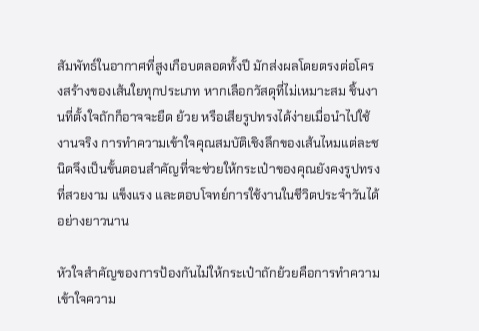สัมพัทธ์ในอากาศที่สูงเกือบตลอดทั้งปี มักส่งผลโดยตรงต่อโครงสร้างของเส้นใยทุกประเภท หากเลือกวัสดุที่ไม่เหมาะสม ชิ้นงานที่ตั้งใจถักก็อาจจะยืด ย้วย หรือเสียรูปทรงได้ง่ายเมื่อนำไปใช้งานจริง การทำความเข้าใจคุณสมบัติเชิงลึกของเส้นไหมแต่ละชนิดจึงเป็นขั้นตอนสำคัญที่จะช่วยให้กระเป๋าของคุณยังคงรูปทรงที่สวยงาม แข็งแรง และตอบโจทย์การใช้งานในชีวิตประจำวันได้อย่างยาวนาน

หัวใจสำคัญของการป้องกันไม่ให้กระเป๋าถักย้วยคือการทำความเข้าใจความ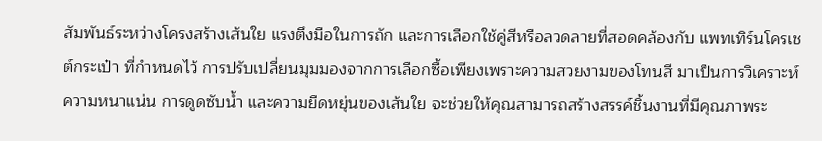สัมพันธ์ระหว่างโครงสร้างเส้นใย แรงตึงมือในการถัก และการเลือกใช้คู่สีหรือลวดลายที่สอดคล้องกับ แพทเทิร์นโครเชต์กระเป๋า ที่กำหนดไว้ การปรับเปลี่ยนมุมมองจากการเลือกซื้อเพียงเพราะความสวยงามของโทนสี มาเป็นการวิเคราะห์ความหนาแน่น การดูดซับน้ำ และความยืดหยุ่นของเส้นใย จะช่วยให้คุณสามารถสร้างสรรค์ชิ้นงานที่มีคุณภาพระ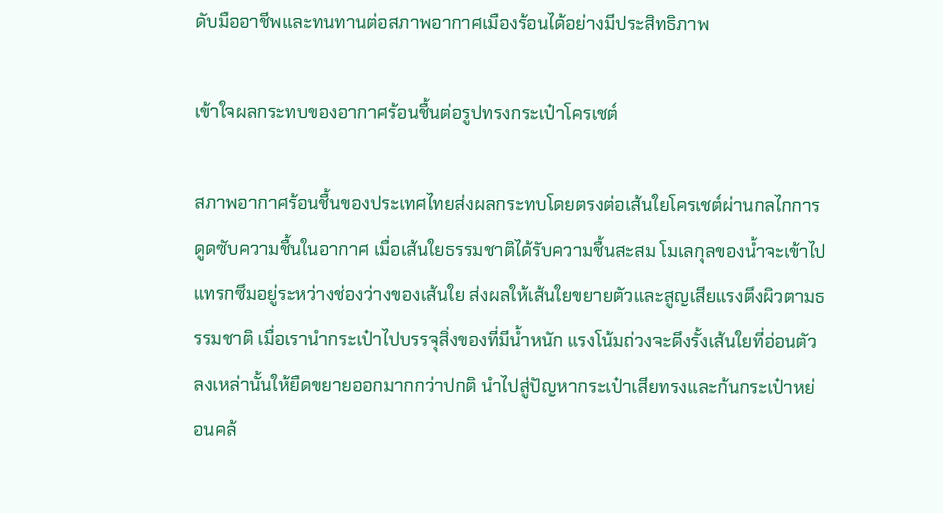ดับมืออาชีพและทนทานต่อสภาพอากาศเมืองร้อนได้อย่างมีประสิทธิภาพ

เข้าใจผลกระทบของอากาศร้อนชื้นต่อรูปทรงกระเป๋าโครเชต์

สภาพอากาศร้อนชื้นของประเทศไทยส่งผลกระทบโดยตรงต่อเส้นใยโครเชต์ผ่านกลไกการดูดซับความชื้นในอากาศ เมื่อเส้นใยธรรมชาติได้รับความชื้นสะสม โมเลกุลของน้ำจะเข้าไปแทรกซึมอยู่ระหว่างช่องว่างของเส้นใย ส่งผลให้เส้นใยขยายตัวและสูญเสียแรงตึงผิวตามธรรมชาติ เมื่อเรานำกระเป๋าไปบรรจุสิ่งของที่มีน้ำหนัก แรงโน้มถ่วงจะดึงรั้งเส้นใยที่อ่อนตัวลงเหล่านั้นให้ยืดขยายออกมากกว่าปกติ นำไปสู่ปัญหากระเป๋าเสียทรงและก้นกระเป๋าหย่อนคล้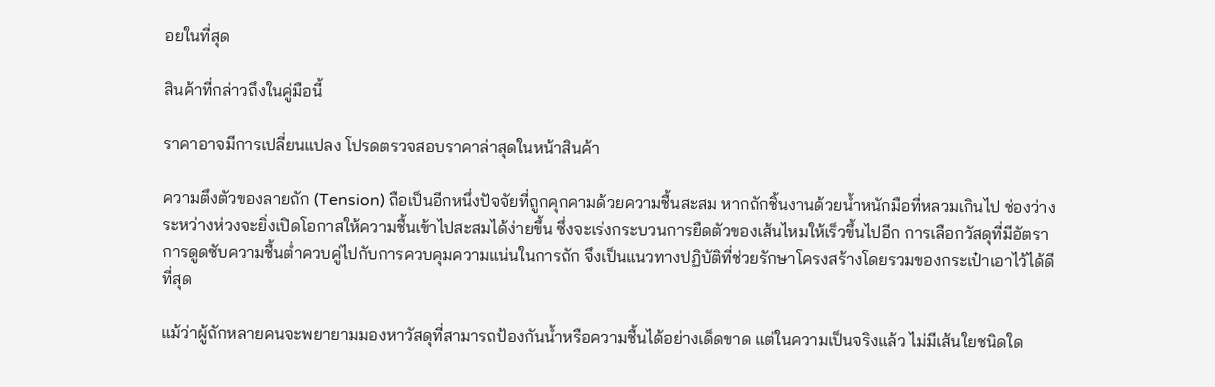อยในที่สุด

สินค้าที่กล่าวถึงในคู่มือนี้

ราคาอาจมีการเปลี่ยนแปลง โปรดตรวจสอบราคาล่าสุดในหน้าสินค้า

ความตึงตัวของลายถัก (Tension) ถือเป็นอีกหนึ่งปัจจัยที่ถูกคุกคามด้วยความชื้นสะสม หากถักชิ้นงานด้วยน้ำหนักมือที่หลวมเกินไป ช่องว่างระหว่างห่วงจะยิ่งเปิดโอกาสให้ความชื้นเข้าไปสะสมได้ง่ายขึ้น ซึ่งจะเร่งกระบวนการยืดตัวของเส้นไหมให้เร็วขึ้นไปอีก การเลือกวัสดุที่มีอัตราการดูดซับความชื้นต่ำควบคู่ไปกับการควบคุมความแน่นในการถัก จึงเป็นแนวทางปฏิบัติที่ช่วยรักษาโครงสร้างโดยรวมของกระเป๋าเอาไว้ได้ดีที่สุด

แม้ว่าผู้ถักหลายคนจะพยายามมองหาวัสดุที่สามารถป้องกันน้ำหรือความชื้นได้อย่างเด็ดขาด แต่ในความเป็นจริงแล้ว ไม่มีเส้นใยชนิดใด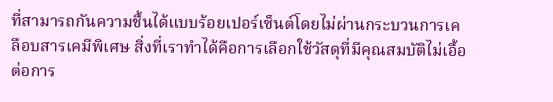ที่สามารถกันความชื้นได้แบบร้อยเปอร์เซ็นต์โดยไม่ผ่านกระบวนการเคลือบสารเคมีพิเศษ สิ่งที่เราทำได้คือการเลือกใช้วัสดุที่มีคุณสมบัติไม่เอื้อต่อการ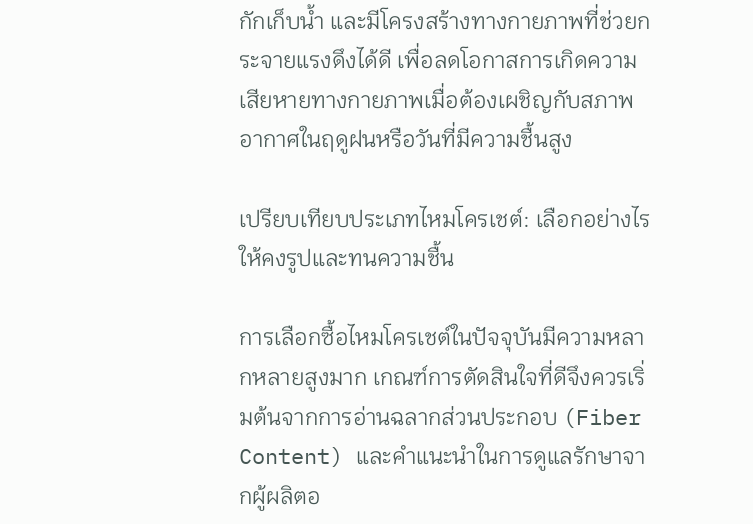กักเก็บน้ำ และมีโครงสร้างทางกายภาพที่ช่วยกระจายแรงดึงได้ดี เพื่อลดโอกาสการเกิดความเสียหายทางกายภาพเมื่อต้องเผชิญกับสภาพอากาศในฤดูฝนหรือวันที่มีความชื้นสูง

เปรียบเทียบประเภทไหมโครเชต์: เลือกอย่างไรให้คงรูปและทนความชื้น

การเลือกซื้อไหมโครเชต์ในปัจจุบันมีความหลากหลายสูงมาก เกณฑ์การตัดสินใจที่ดีจึงควรเริ่มต้นจากการอ่านฉลากส่วนประกอบ (Fiber Content) และคำแนะนำในการดูแลรักษาจากผู้ผลิตอ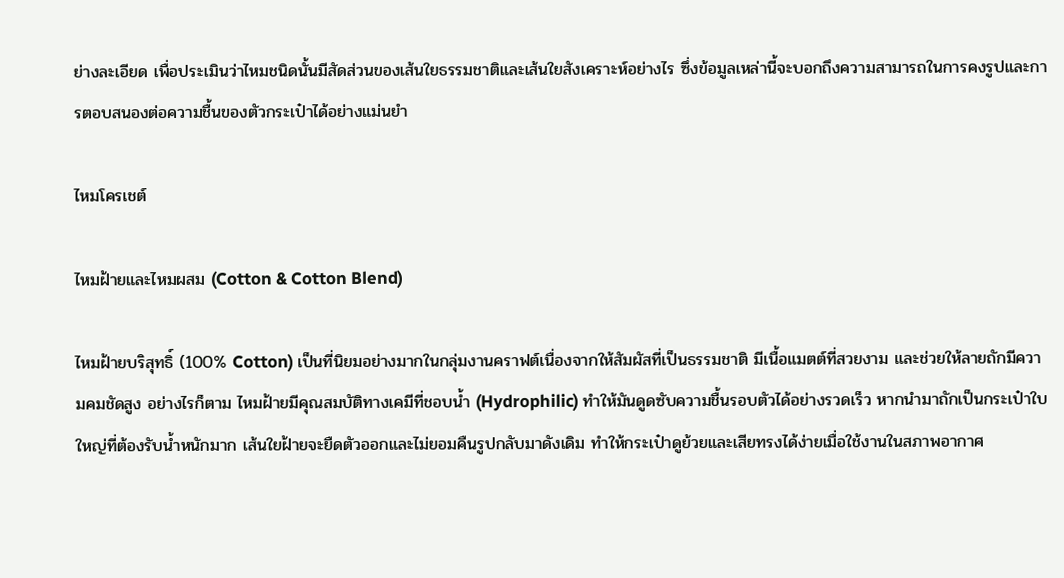ย่างละเอียด เพื่อประเมินว่าไหมชนิดนั้นมีสัดส่วนของเส้นใยธรรมชาติและเส้นใยสังเคราะห์อย่างไร ซึ่งข้อมูลเหล่านี้จะบอกถึงความสามารถในการคงรูปและการตอบสนองต่อความชื้นของตัวกระเป๋าได้อย่างแม่นยำ

ไหมโครเชต์

ไหมฝ้ายและไหมผสม (Cotton & Cotton Blend)

ไหมฝ้ายบริสุทธิ์ (100% Cotton) เป็นที่นิยมอย่างมากในกลุ่มงานคราฟต์เนื่องจากให้สัมผัสที่เป็นธรรมชาติ มีเนื้อแมตต์ที่สวยงาม และช่วยให้ลายถักมีความคมชัดสูง อย่างไรก็ตาม ไหมฝ้ายมีคุณสมบัติทางเคมีที่ชอบน้ำ (Hydrophilic) ทำให้มันดูดซับความชื้นรอบตัวได้อย่างรวดเร็ว หากนำมาถักเป็นกระเป๋าใบใหญ่ที่ต้องรับน้ำหนักมาก เส้นใยฝ้ายจะยืดตัวออกและไม่ยอมคืนรูปกลับมาดังเดิม ทำให้กระเป๋าดูย้วยและเสียทรงได้ง่ายเมื่อใช้งานในสภาพอากาศ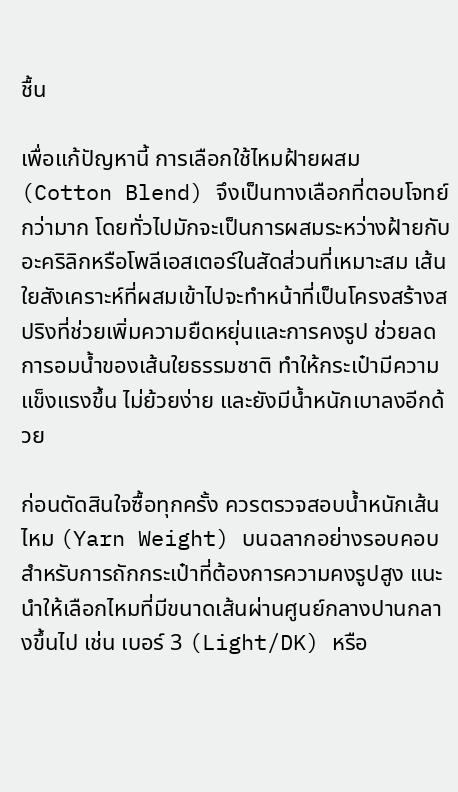ชื้น

เพื่อแก้ปัญหานี้ การเลือกใช้ไหมฝ้ายผสม (Cotton Blend) จึงเป็นทางเลือกที่ตอบโจทย์กว่ามาก โดยทั่วไปมักจะเป็นการผสมระหว่างฝ้ายกับอะคริลิกหรือโพลีเอสเตอร์ในสัดส่วนที่เหมาะสม เส้นใยสังเคราะห์ที่ผสมเข้าไปจะทำหน้าที่เป็นโครงสร้างสปริงที่ช่วยเพิ่มความยืดหยุ่นและการคงรูป ช่วยลดการอมน้ำของเส้นใยธรรมชาติ ทำให้กระเป๋ามีความแข็งแรงขึ้น ไม่ย้วยง่าย และยังมีน้ำหนักเบาลงอีกด้วย

ก่อนตัดสินใจซื้อทุกครั้ง ควรตรวจสอบน้ำหนักเส้นไหม (Yarn Weight) บนฉลากอย่างรอบคอบ สำหรับการถักกระเป๋าที่ต้องการความคงรูปสูง แนะนำให้เลือกไหมที่มีขนาดเส้นผ่านศูนย์กลางปานกลางขึ้นไป เช่น เบอร์ 3 (Light/DK) หรือ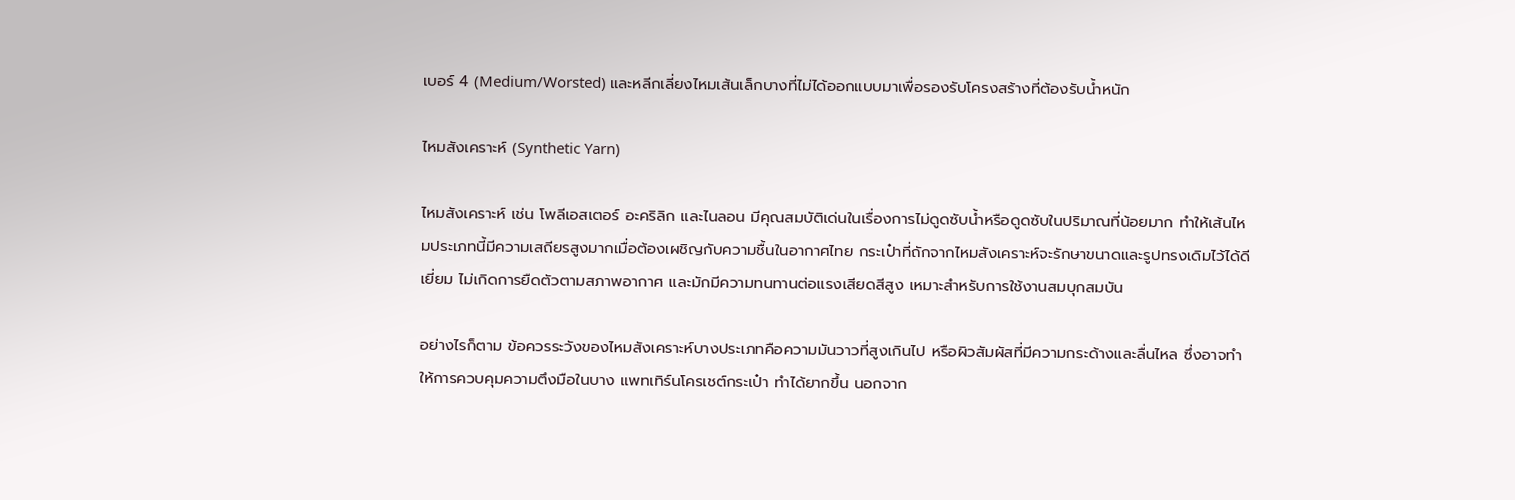เบอร์ 4 (Medium/Worsted) และหลีกเลี่ยงไหมเส้นเล็กบางที่ไม่ได้ออกแบบมาเพื่อรองรับโครงสร้างที่ต้องรับน้ำหนัก

ไหมสังเคราะห์ (Synthetic Yarn)

ไหมสังเคราะห์ เช่น โพลีเอสเตอร์ อะคริลิก และไนลอน มีคุณสมบัติเด่นในเรื่องการไม่ดูดซับน้ำหรือดูดซับในปริมาณที่น้อยมาก ทำให้เส้นไหมประเภทนี้มีความเสถียรสูงมากเมื่อต้องเผชิญกับความชื้นในอากาศไทย กระเป๋าที่ถักจากไหมสังเคราะห์จะรักษาขนาดและรูปทรงเดิมไว้ได้ดีเยี่ยม ไม่เกิดการยืดตัวตามสภาพอากาศ และมักมีความทนทานต่อแรงเสียดสีสูง เหมาะสำหรับการใช้งานสมบุกสมบัน

อย่างไรก็ตาม ข้อควรระวังของไหมสังเคราะห์บางประเภทคือความมันวาวที่สูงเกินไป หรือผิวสัมผัสที่มีความกระด้างและลื่นไหล ซึ่งอาจทำให้การควบคุมความตึงมือในบาง แพทเทิร์นโครเชต์กระเป๋า ทำได้ยากขึ้น นอกจาก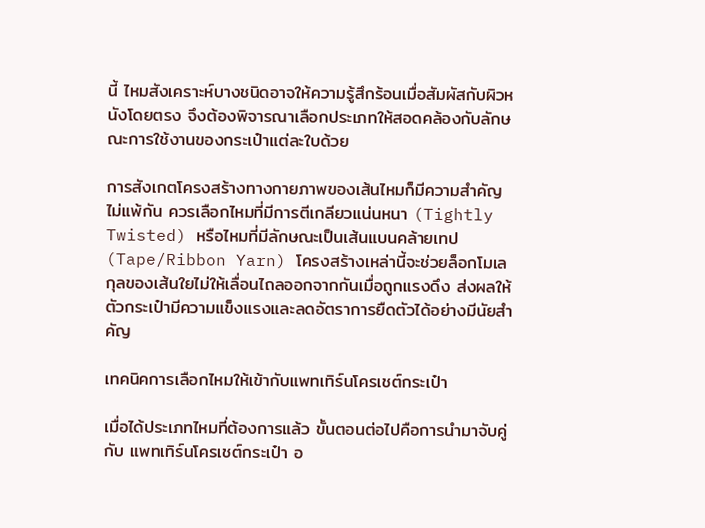นี้ ไหมสังเคราะห์บางชนิดอาจให้ความรู้สึกร้อนเมื่อสัมผัสกับผิวหนังโดยตรง จึงต้องพิจารณาเลือกประเภทให้สอดคล้องกับลักษณะการใช้งานของกระเป๋าแต่ละใบด้วย

การสังเกตโครงสร้างทางกายภาพของเส้นไหมก็มีความสำคัญไม่แพ้กัน ควรเลือกไหมที่มีการตีเกลียวแน่นหนา (Tightly Twisted) หรือไหมที่มีลักษณะเป็นเส้นแบนคล้ายเทป (Tape/Ribbon Yarn) โครงสร้างเหล่านี้จะช่วยล็อกโมเลกุลของเส้นใยไม่ให้เลื่อนไถลออกจากกันเมื่อถูกแรงดึง ส่งผลให้ตัวกระเป๋ามีความแข็งแรงและลดอัตราการยืดตัวได้อย่างมีนัยสำคัญ

เทคนิคการเลือกไหมให้เข้ากับแพทเทิร์นโครเชต์กระเป๋า

เมื่อได้ประเภทไหมที่ต้องการแล้ว ขั้นตอนต่อไปคือการนำมาจับคู่กับ แพทเทิร์นโครเชต์กระเป๋า อ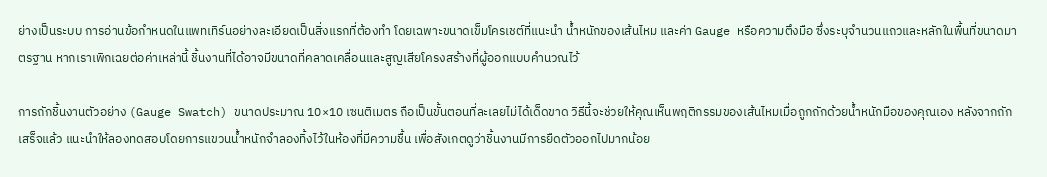ย่างเป็นระบบ การอ่านข้อกำหนดในแพทเทิร์นอย่างละเอียดเป็นสิ่งแรกที่ต้องทำ โดยเฉพาะขนาดเข็มโครเชต์ที่แนะนำ น้ำหนักของเส้นไหม และค่า Gauge หรือความตึงมือ ซึ่งระบุจำนวนแถวและหลักในพื้นที่ขนาดมาตรฐาน หากเราเพิกเฉยต่อค่าเหล่านี้ ชิ้นงานที่ได้อาจมีขนาดที่คลาดเคลื่อนและสูญเสียโครงสร้างที่ผู้ออกแบบคำนวณไว้

การถักชิ้นงานตัวอย่าง (Gauge Swatch) ขนาดประมาณ 10×10 เซนติเมตร ถือเป็นขั้นตอนที่ละเลยไม่ได้เด็ดขาด วิธีนี้จะช่วยให้คุณเห็นพฤติกรรมของเส้นไหมเมื่อถูกถักด้วยน้ำหนักมือของคุณเอง หลังจากถักเสร็จแล้ว แนะนำให้ลองทดสอบโดยการแขวนน้ำหนักจำลองทิ้งไว้ในห้องที่มีความชื้น เพื่อสังเกตดูว่าชิ้นงานมีการยืดตัวออกไปมากน้อย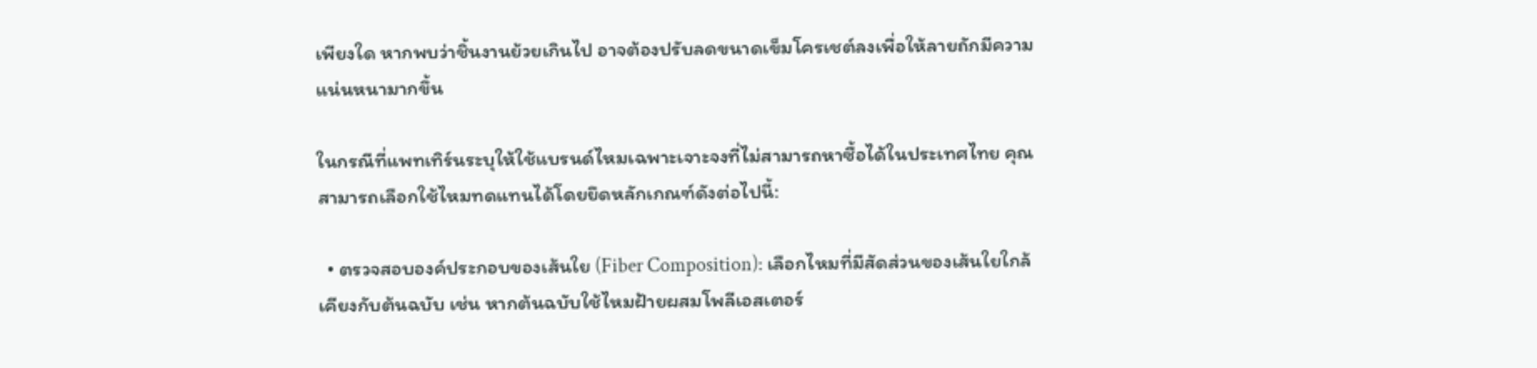เพียงใด หากพบว่าชิ้นงานย้วยเกินไป อาจต้องปรับลดขนาดเข็มโครเชต์ลงเพื่อให้ลายถักมีความแน่นหนามากขึ้น

ในกรณีที่แพทเทิร์นระบุให้ใช้แบรนด์ไหมเฉพาะเจาะจงที่ไม่สามารถหาซื้อได้ในประเทศไทย คุณสามารถเลือกใช้ไหมทดแทนได้โดยยึดหลักเกณฑ์ดังต่อไปนี้:

  • ตรวจสอบองค์ประกอบของเส้นใย (Fiber Composition): เลือกไหมที่มีสัดส่วนของเส้นใยใกล้เคียงกับต้นฉบับ เช่น หากต้นฉบับใช้ไหมฝ้ายผสมโพลีเอสเตอร์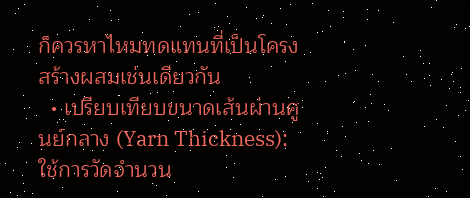ก็ควรหาไหมทดแทนที่เป็นโครงสร้างผสมเช่นเดียวกัน
  • เปรียบเทียบขนาดเส้นผ่านศูนย์กลาง (Yarn Thickness): ใช้การวัดจำนวน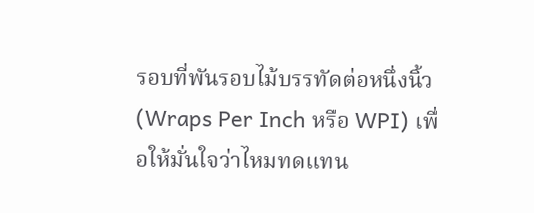รอบที่พันรอบไม้บรรทัดต่อหนึ่งนิ้ว (Wraps Per Inch หรือ WPI) เพื่อให้มั่นใจว่าไหมทดแทน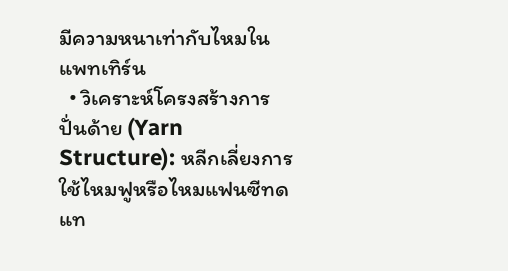มีความหนาเท่ากับไหมในแพทเทิร์น
  • วิเคราะห์โครงสร้างการปั่นด้าย (Yarn Structure): หลีกเลี่ยงการใช้ไหมฟูหรือไหมแฟนซีทดแท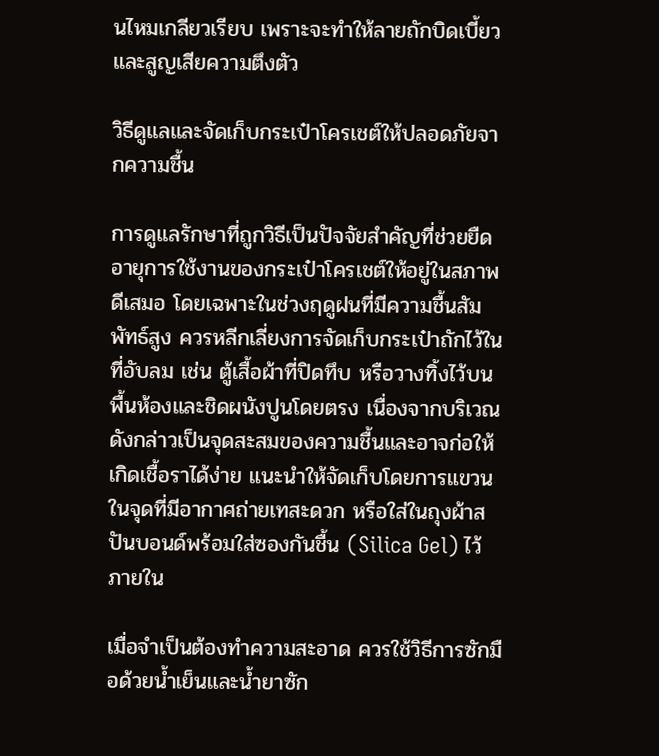นไหมเกลียวเรียบ เพราะจะทำให้ลายถักบิดเบี้ยวและสูญเสียความตึงตัว

วิธีดูแลและจัดเก็บกระเป๋าโครเชต์ให้ปลอดภัยจากความชื้น

การดูแลรักษาที่ถูกวิธีเป็นปัจจัยสำคัญที่ช่วยยืดอายุการใช้งานของกระเป๋าโครเชต์ให้อยู่ในสภาพดีเสมอ โดยเฉพาะในช่วงฤดูฝนที่มีความชื้นสัมพัทธ์สูง ควรหลีกเลี่ยงการจัดเก็บกระเป๋าถักไว้ในที่อับลม เช่น ตู้เสื้อผ้าที่ปิดทึบ หรือวางทิ้งไว้บนพื้นห้องและชิดผนังปูนโดยตรง เนื่องจากบริเวณดังกล่าวเป็นจุดสะสมของความชื้นและอาจก่อให้เกิดเชื้อราได้ง่าย แนะนำให้จัดเก็บโดยการแขวนในจุดที่มีอากาศถ่ายเทสะดวก หรือใส่ในถุงผ้าสปันบอนด์พร้อมใส่ซองกันชื้น (Silica Gel) ไว้ภายใน

เมื่อจำเป็นต้องทำความสะอาด ควรใช้วิธีการซักมือด้วยน้ำเย็นและน้ำยาซัก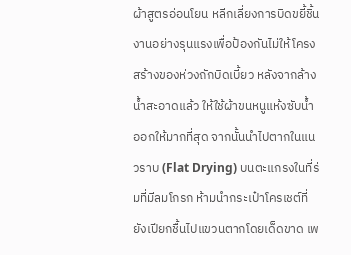ผ้าสูตรอ่อนโยน หลีกเลี่ยงการบิดขยี้ชิ้นงานอย่างรุนแรงเพื่อป้องกันไม่ให้โครงสร้างของห่วงถักบิดเบี้ยว หลังจากล้างน้ำสะอาดแล้ว ให้ใช้ผ้าขนหนูแห้งซับน้ำออกให้มากที่สุด จากนั้นนำไปตากในแนวราบ (Flat Drying) บนตะแกรงในที่ร่มที่มีลมโกรก ห้ามนำกระเป๋าโครเชต์ที่ยังเปียกชื้นไปแขวนตากโดยเด็ดขาด เพ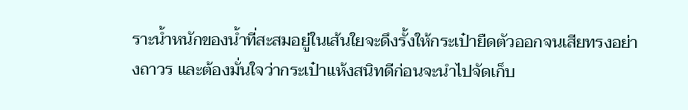ราะน้ำหนักของน้ำที่สะสมอยู่ในเส้นใยจะดึงรั้งให้กระเป๋ายืดตัวออกจนเสียทรงอย่างถาวร และต้องมั่นใจว่ากระเป๋าแห้งสนิทดีก่อนจะนำไปจัดเก็บ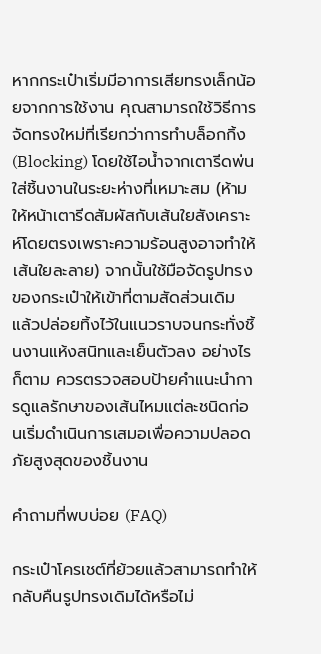หากกระเป๋าเริ่มมีอาการเสียทรงเล็กน้อยจากการใช้งาน คุณสามารถใช้วิธีการจัดทรงใหม่ที่เรียกว่าการทำบล็อกกิ้ง (Blocking) โดยใช้ไอน้ำจากเตารีดพ่นใส่ชิ้นงานในระยะห่างที่เหมาะสม (ห้ามให้หน้าเตารีดสัมผัสกับเส้นใยสังเคราะห์โดยตรงเพราะความร้อนสูงอาจทำให้เส้นใยละลาย) จากนั้นใช้มือจัดรูปทรงของกระเป๋าให้เข้าที่ตามสัดส่วนเดิม แล้วปล่อยทิ้งไว้ในแนวราบจนกระทั่งชิ้นงานแห้งสนิทและเย็นตัวลง อย่างไรก็ตาม ควรตรวจสอบป้ายคำแนะนำการดูแลรักษาของเส้นไหมแต่ละชนิดก่อนเริ่มดำเนินการเสมอเพื่อความปลอดภัยสูงสุดของชิ้นงาน

คำถามที่พบบ่อย (FAQ)

กระเป๋าโครเชต์ที่ย้วยแล้วสามารถทำให้กลับคืนรูปทรงเดิมได้หรือไม่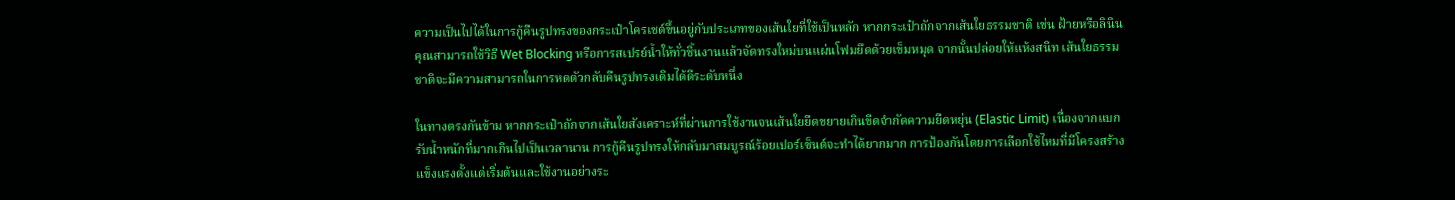ความเป็นไปได้ในการกู้คืนรูปทรงของกระเป๋าโครเชต์ขึ้นอยู่กับประเภทของเส้นใยที่ใช้เป็นหลัก หากกระเป๋าถักจากเส้นใยธรรมชาติ เช่น ฝ้ายหรือลินิน คุณสามารถใช้วิธี Wet Blocking หรือการสเปรย์น้ำให้ทั่วชิ้นงานแล้วจัดทรงใหม่บนแผ่นโฟมยึดด้วยเข็มหมุด จากนั้นปล่อยให้แห้งสนิท เส้นใยธรรมชาติจะมีความสามารถในการหดตัวกลับคืนรูปทรงเดิมได้ดีระดับหนึ่ง

ในทางตรงกันข้าม หากกระเป๋าถักจากเส้นใยสังเคราะห์ที่ผ่านการใช้งานจนเส้นใยยืดขยายเกินขีดจำกัดความยืดหยุ่น (Elastic Limit) เนื่องจากแบกรับน้ำหนักที่มากเกินไปเป็นเวลานาน การกู้คืนรูปทรงให้กลับมาสมบูรณ์ร้อยเปอร์เซ็นต์จะทำได้ยากมาก การป้องกันโดยการเลือกใช้ไหมที่มีโครงสร้างแข็งแรงตั้งแต่เริ่มต้นและใช้งานอย่างระ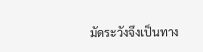มัดระวังจึงเป็นทาง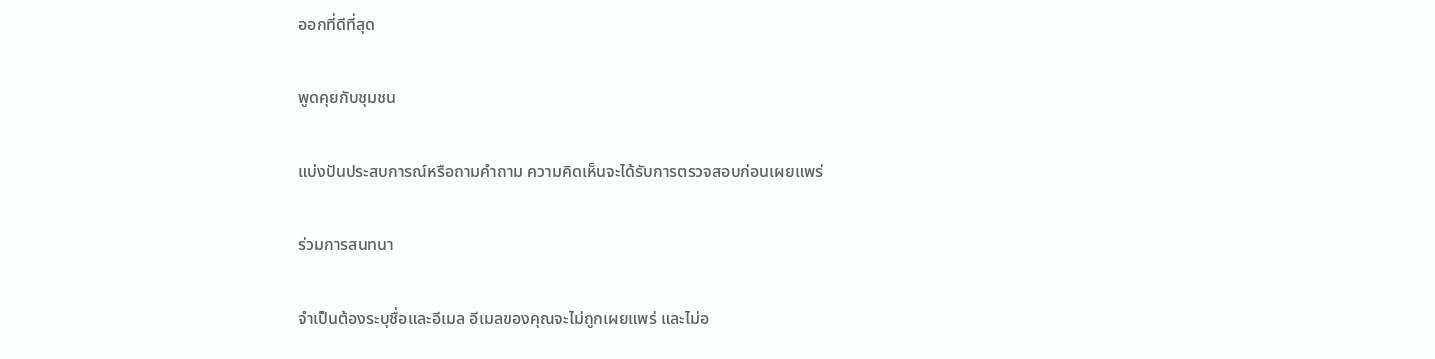ออกที่ดีที่สุด

พูดคุยกับชุมชน

แบ่งปันประสบการณ์หรือถามคำถาม ความคิดเห็นจะได้รับการตรวจสอบก่อนเผยแพร่

ร่วมการสนทนา

จำเป็นต้องระบุชื่อและอีเมล อีเมลของคุณจะไม่ถูกเผยแพร่ และไม่อ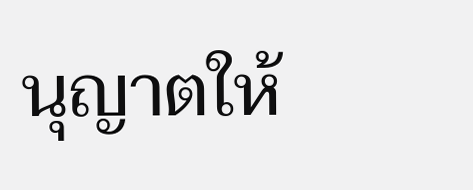นุญาตให้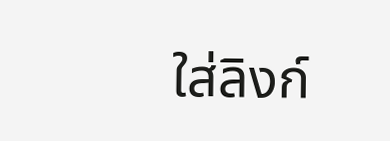ใส่ลิงก์